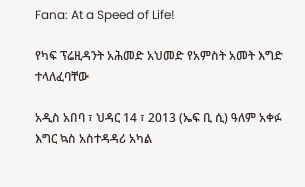Fana: At a Speed of Life!

የካፍ ፕሬዚዳንት አሕመድ አህመድ የአምስት አመት እግድ ተላለፈባቸው

አዲስ አበባ ፣ ህዳር 14 ፣ 2013 (ኤፍ ቢ ሲ) ዓለም አቀፉ እግር ኳስ አስተዳዳሪ አካል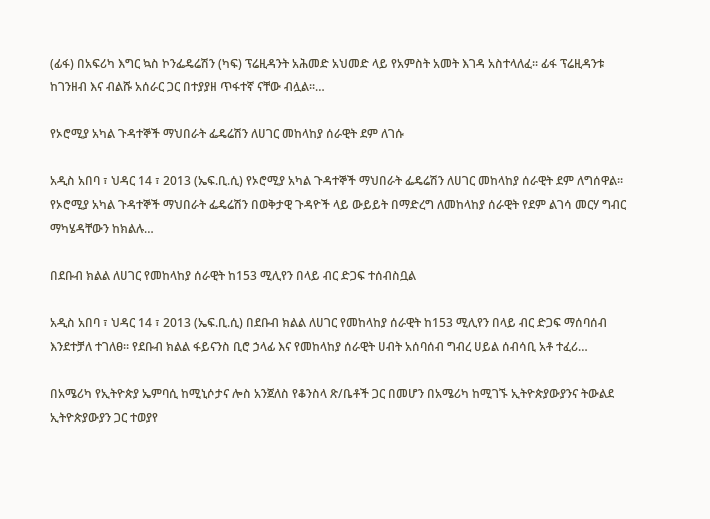(ፊፋ) በአፍሪካ እግር ኳስ ኮንፌዴሬሽን (ካፍ) ፕሬዚዳንት አሕመድ አህመድ ላይ የአምስት አመት እገዳ አስተላለፈ፡፡ ፊፋ ፕሬዚዳንቱ ከገንዘብ እና ብልሹ አሰራር ጋር በተያያዘ ጥፋተኛ ናቸው ብሏል፡፡…

የኦሮሚያ አካል ጉዳተኞች ማህበራት ፌዴሬሽን ለሀገር መከላከያ ሰራዊት ደም ለገሱ

አዲስ አበባ ፣ ህዳር 14 ፣ 2013 (ኤፍ.ቢ.ሲ) የኦሮሚያ አካል ጉዳተኞች ማህበራት ፌዴሬሽን ለሀገር መከላከያ ሰራዊት ደም ለግሰዋል። የኦሮሚያ አካል ጉዳተኞች ማህበራት ፌዴሬሽን በወቅታዊ ጉዳዮች ላይ ውይይት በማድረግ ለመከላከያ ሰራዊት የደም ልገሳ መርሃ ግብር ማካሄዳቸውን ከክልሉ…

በደቡብ ክልል ለሀገር የመከላከያ ሰራዊት ከ153 ሚሊየን በላይ ብር ድጋፍ ተሰብስቧል

አዲስ አበባ ፣ ህዳር 14 ፣ 2013 (ኤፍ.ቢ.ሲ) በደቡብ ክልል ለሀገር የመከላከያ ሰራዊት ከ153 ሚሊየን በላይ ብር ድጋፍ ማሰባሰብ እንደተቻለ ተገለፀ። የደቡብ ክልል ፋይናንስ ቢሮ ኃላፊ እና የመከላከያ ሰራዊት ሀብት አሰባሰብ ግብረ ሀይል ሰብሳቢ አቶ ተፈሪ…

በአሜሪካ የኢትዮጵያ ኤምባሲ ከሚኒሶታና ሎስ አንጀለስ የቆንስላ ጽ/ቤቶች ጋር በመሆን በአሜሪካ ከሚገኙ ኢትዮጵያውያንና ትውልደ ኢትዮጵያውያን ጋር ተወያየ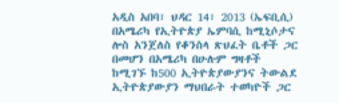አዲስ አበባ፣ ህዳር 14፣ 2013 (ኤፍቢሲ) በአሜሪካ የኢትዮጵያ ኤምባሲ ከሚኒሶታና ሎስ አንጀለስ የቆንስላ ጽህፈት ቤቶች ጋር በመሆን በአሜሪካ በሁሉም ግዛቶች ከሚገኙ ከ500 ኢትዮጵያውያንና ትውልደ ኢትዮጵያውያን ማህበራት ተወካዮች ጋር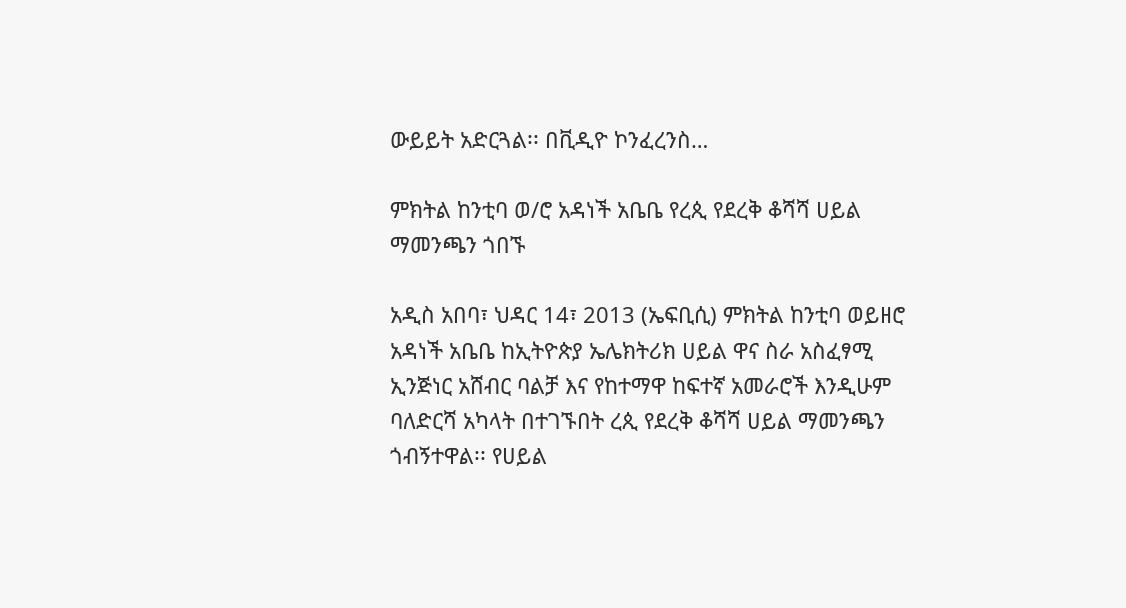ውይይት አድርጓል፡፡ በቪዲዮ ኮንፈረንስ…

ምክትል ከንቲባ ወ/ሮ አዳነች አቤቤ የረጲ የደረቅ ቆሻሻ ሀይል ማመንጫን ጎበኙ

አዲስ አበባ፣ ህዳር 14፣ 2013 (ኤፍቢሲ) ምክትል ከንቲባ ወይዘሮ አዳነች አቤቤ ከኢትዮጵያ ኤሌክትሪክ ሀይል ዋና ስራ አስፈፃሚ ኢንጅነር አሸብር ባልቻ እና የከተማዋ ከፍተኛ አመራሮች እንዲሁም ባለድርሻ አካላት በተገኙበት ረጲ የደረቅ ቆሻሻ ሀይል ማመንጫን ጎብኝተዋል፡፡ የሀይል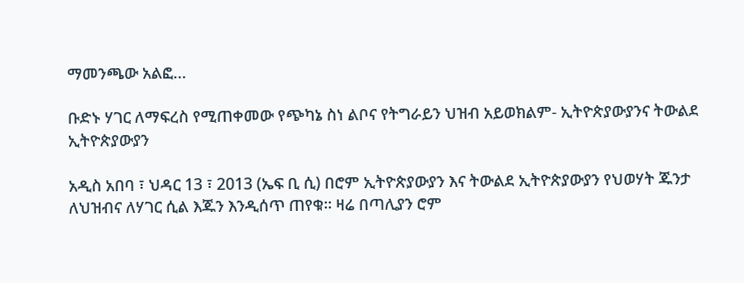ማመንጫው አልፎ…

ቡድኑ ሃገር ለማፍረስ የሚጠቀመው የጭካኔ ስነ ልቦና የትግራይን ህዝብ አይወክልም- ኢትዮጵያውያንና ትውልደ ኢትዮጵያውያን

አዲስ አበባ ፣ ህዳር 13 ፣ 2013 (ኤፍ ቢ ሲ) በሮም ኢትዮጵያውያን እና ትውልደ ኢትዮጵያውያን የህወሃት ጁንታ ለህዝብና ለሃገር ሲል እጁን እንዲሰጥ ጠየቁ። ዛሬ በጣሊያን ሮም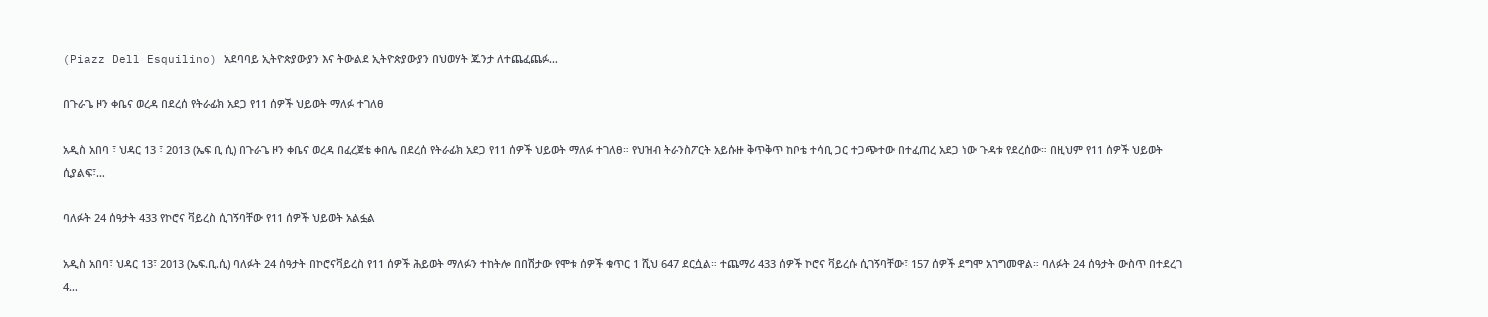(Piazz Dell Esquilino) አደባባይ ኢትዮጵያውያን እና ትውልደ ኢትዮጵያውያን በህወሃት ጁንታ ለተጨፈጨፉ…

በጉራጌ ዞን ቀቤና ወረዳ በደረሰ የትራፊክ አደጋ የ11 ሰዎች ህይወት ማለፉ ተገለፀ

አዲስ አበባ ፣ ህዳር 13 ፣ 2013 (ኤፍ ቢ ሲ) በጉራጌ ዞን ቀቤና ወረዳ በፈረጀቴ ቀበሌ በደረሰ የትራፊክ አደጋ የ11 ሰዎች ህይወት ማለፉ ተገለፀ። የህዝብ ትራንስፖርት አይሱዙ ቅጥቅጥ ከቦቴ ተሳቢ ጋር ተጋጭተው በተፈጠረ አደጋ ነው ጉዳቱ የደረሰው። በዚህም የ11 ሰዎች ህይወት ሲያልፍ፣…

ባለፉት 24 ሰዓታት 433 የኮሮና ቫይረስ ሲገኝባቸው የ11 ሰዎች ህይወት አልፏል

አዲስ አበባ፣ ህዳር 13፣ 2013 (ኤፍ.ቢ.ሲ) ባለፉት 24 ሰዓታት በኮሮናቫይረስ የ11 ሰዎች ሕይወት ማለፉን ተከትሎ በበሽታው የሞቱ ሰዎች ቁጥር 1 ሺህ 647 ደርሷል። ተጨማሪ 433 ሰዎች ኮሮና ቫይረሱ ሲገኝባቸው፣ 157 ሰዎች ደግሞ አገግመዋል። ባለፉት 24 ሰዓታት ውስጥ በተደረገ 4…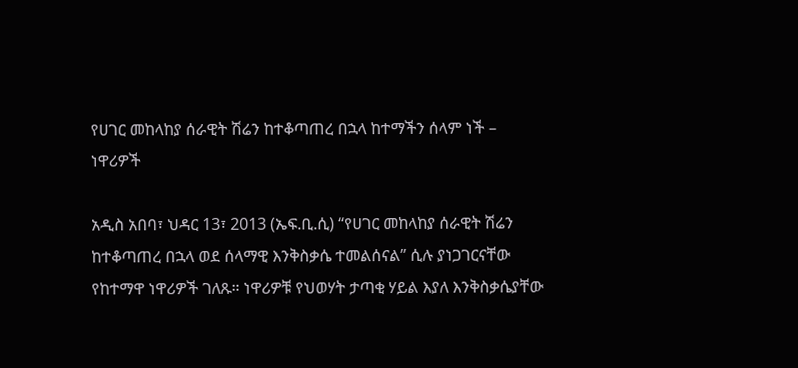የሀገር መከላከያ ሰራዊት ሽሬን ከተቆጣጠረ በኋላ ከተማችን ሰላም ነች – ነዋሪዎች

አዲስ አበባ፣ ህዳር 13፣ 2013 (ኤፍ.ቢ.ሲ) “የሀገር መከላከያ ሰራዊት ሽሬን ከተቆጣጠረ በኋላ ወደ ሰላማዊ እንቅስቃሴ ተመልሰናል” ሲሉ ያነጋገርናቸው የከተማዋ ነዋሪዎች ገለጹ። ነዋሪዎቹ የህወሃት ታጣቂ ሃይል እያለ እንቅስቃሴያቸው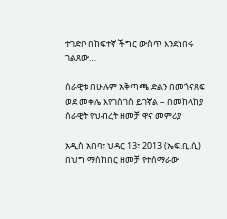ተገድቦ በከፍተኛ ችግር ውስጥ እንደነበሩ ገልጸው…

ሰራዊቱ በሁሉም አቅጣጫ ድልን በመጎናጸፍ ወደ መቀሌ እየገሰገሰ ይገኛል – በመከላከያ ሰራዊት የህብረት ዘመቻ ዋና መምሪያ

አዲስ አበባ፣ ህዳር 13፣ 2013 (ኤፍ.ቢ.ሲ) በህግ ማስከበር ዘመቻ የተሰማራው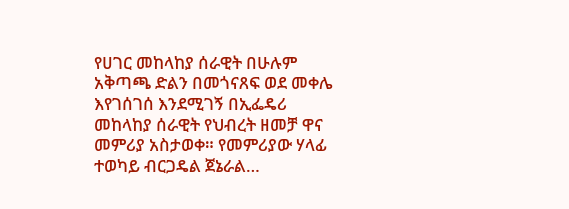የሀገር መከላከያ ሰራዊት በሁሉም አቅጣጫ ድልን በመጎናጸፍ ወደ መቀሌ እየገሰገሰ እንደሚገኝ በኢፌዴሪ መከላከያ ሰራዊት የህብረት ዘመቻ ዋና መምሪያ አስታወቀ። የመምሪያው ሃላፊ ተወካይ ብርጋዴል ጀኔራል…